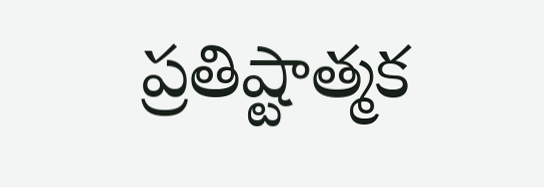ప్రతిష్టాత్మక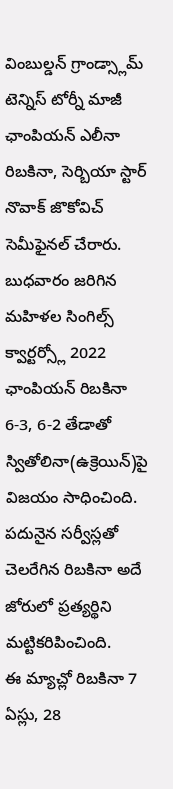వింబుల్డన్ గ్రాండ్స్లామ్ టెన్నిస్ టోర్నీ మాజీ ఛాంపియన్ ఎలీనా రిబకినా, సెర్బియా స్టార్ నొవాక్ జొకోవిచ్ సెమీఫైనల్ చేరారు. బుధవారం జరిగిన మహిళల సింగిల్స్ క్వార్టర్స్లో 2022 ఛాంపియన్ రిబకినా 6-3, 6-2 తేడాతో స్వితోలినా(ఉక్రెయిన్)పై విజయం సాధించింది. పదునైన సర్వీస్లతో చెలరేగిన రిబకినా అదే జోరులో ప్రత్యర్థిని మట్టికరిపించింది.
ఈ మ్యాచ్లో రిబకినా 7 ఏస్లు, 28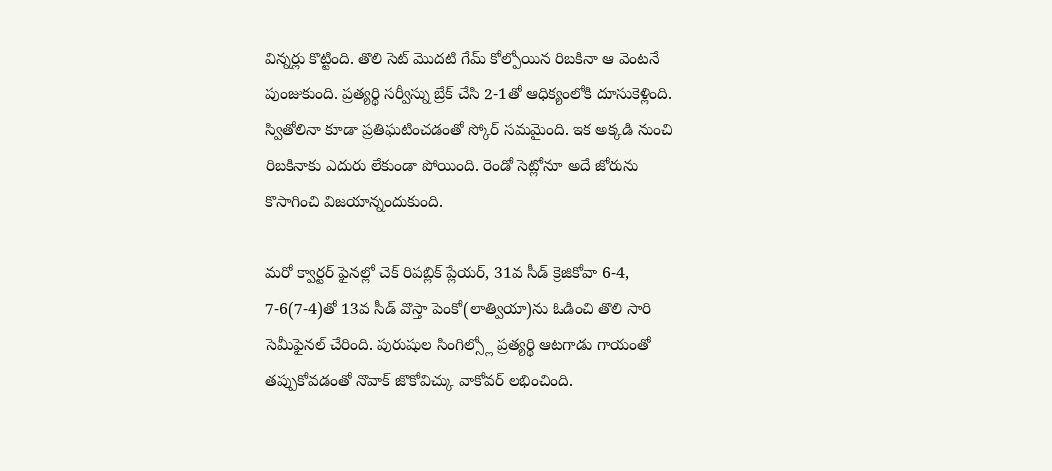విన్నర్లు కొట్టింది. తొలి సెట్ మొదటి గేమ్ కోల్పోయిన రిబకినా ఆ వెంటనే పుంజుకుంది. ప్రత్యర్థి సర్వీస్ను బ్రేక్ చేసి 2-1తో ఆధిక్యంలోకి దూసుకెళ్లింది. స్వితోలినా కూడా ప్రతిఘటించడంతో స్కోర్ సమమైంది. ఇక అక్కడి నుంచి రిబకినాకు ఎదురు లేకుండా పోయింది. రెండో సెట్లోనూ అదే జోరును కొసాగించి విజయాన్నందుకుంది.

మరో క్వార్టర్ ఫైనల్లో చెక్ రిపబ్లిక్ ప్లేయర్, 31వ సీడ్ క్రెజికోవా 6-4, 7-6(7-4)తో 13వ సీడ్ వొస్తా పెంకో(లాత్వియా)ను ఓడించి తొలి సారి సెమీఫైనల్ చేరింది. పురుషుల సింగిల్స్లో ప్రత్యర్థి ఆటగాడు గాయంతో తప్పుకోవడంతో నొవాక్ జొకోవిచ్కు వాకోవర్ లభించింది.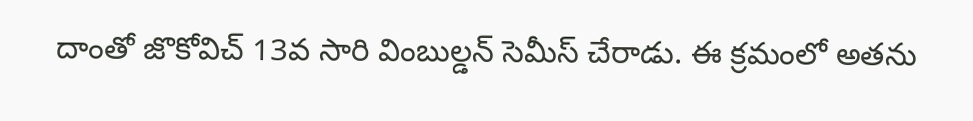దాంతో జొకోవిచ్ 13వ సారి వింబుల్డన్ సెమీస్ చేరాడు. ఈ క్రమంలో అతను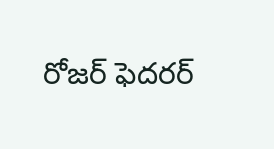రోజర్ ఫెదరర్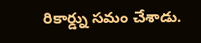రికార్డ్ను సమం చేశాడు.